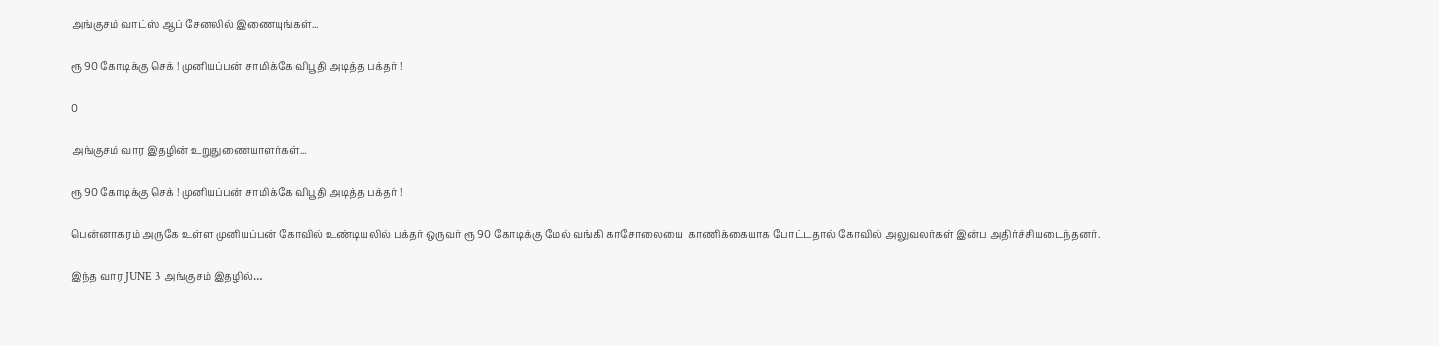அங்குசம் வாட்ஸ் ஆப் சேனலில் இணையுங்கள்...

ரூ 90 கோடிக்கு செக் ! முனியப்பன் சாமிக்கே விபூதி அடித்த பக்தர் !

0

அங்குசம் வார இதழின் உறுதுணையாளர்கள்...

ரூ 90 கோடிக்கு செக் ! முனியப்பன் சாமிக்கே விபூதி அடித்த பக்தர் !

பென்னாகரம் அருகே உள்ள முனியப்பன் கோவில் உண்டியலில் பக்தர் ஒருவர் ரூ 90 கோடிக்கு மேல் வங்கி காசோலையை  காணிக்கையாக போட்டதால் கோவில் அலுவலர்கள் இன்ப அதிர்ச்சியடைந்தனர்.

இந்த வார JUNE 3 அங்குசம் இதழில்…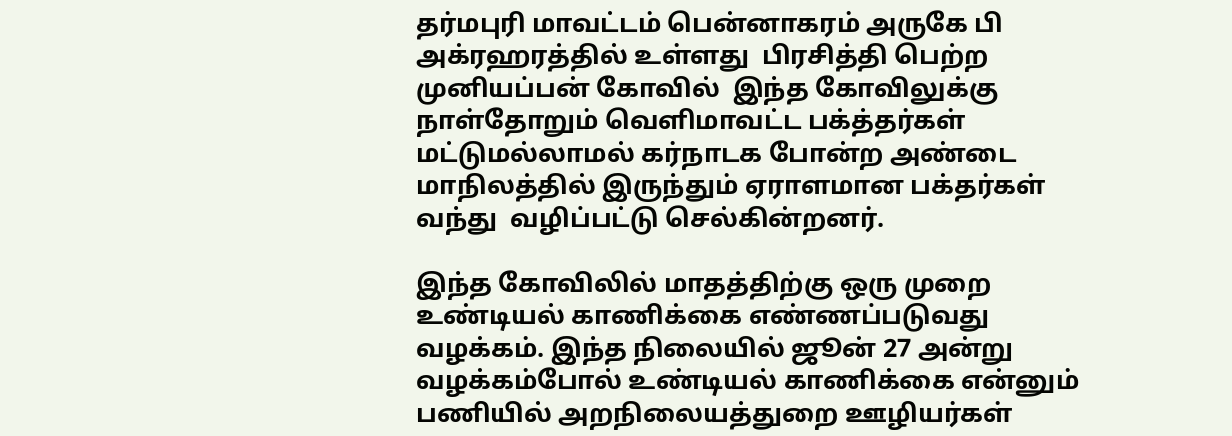தர்மபுரி மாவட்டம் பென்னாகரம் அருகே பி அக்ரஹரத்தில் உள்ளது  பிரசித்தி பெற்ற  முனியப்பன் கோவில்  இந்த கோவிலுக்கு நாள்தோறும் வெளிமாவட்ட பக்த்தர்கள் மட்டுமல்லாமல் கர்நாடக போன்ற அண்டை மாநிலத்தில் இருந்தும் ஏராளமான பக்தர்கள் வந்து  வழிப்பட்டு செல்கின்றனர்.

இந்த கோவிலில் மாதத்திற்கு ஒரு முறை உண்டியல் காணிக்கை எண்ணப்படுவது வழக்கம். இந்த நிலையில் ஜூன் 27 அன்று வழக்கம்போல் உண்டியல் காணிக்கை என்னும் பணியில் அறநிலையத்துறை ஊழியர்கள்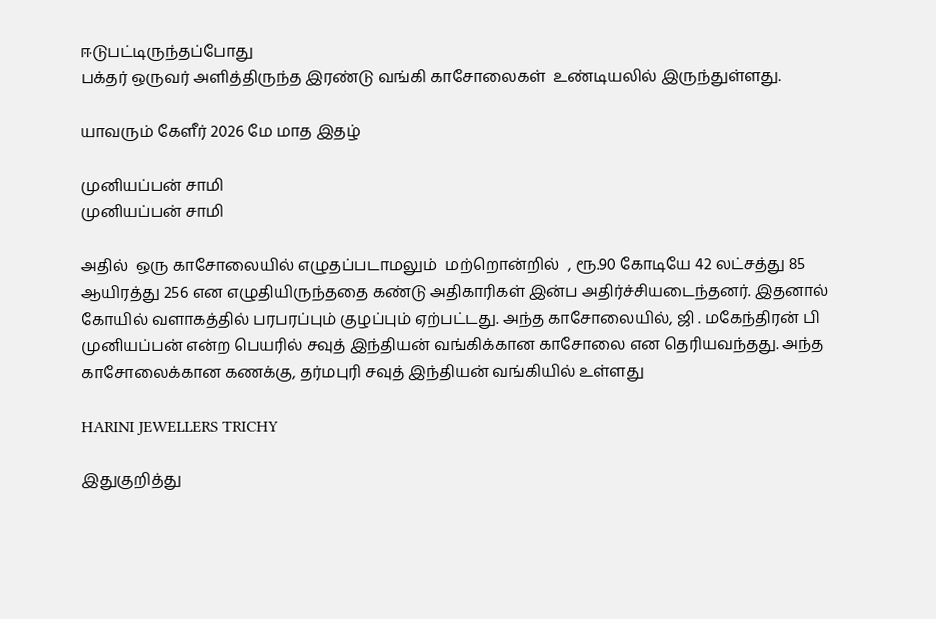ஈடுபட்டிருந்தப்போது
பக்தர் ஒருவர் அளித்திருந்த இரண்டு வங்கி காசோலைகள்  உண்டியலில் இருந்துள்ளது.

யாவரும் கேளீர் 2026 மே மாத இதழ்

முனியப்பன் சாமி
முனியப்பன் சாமி

அதில்  ஒரு காசோலையில் எழுதப்படாமலும்  மற்றொன்றில்  , ரூ.90 கோடியே 42 லட்சத்து 85 ஆயிரத்து 256 என எழுதியிருந்ததை கண்டு அதிகாரிகள் இன்ப அதிர்ச்சியடைந்தனர். இதனால் கோயில் வளாகத்தில் பரபரப்பும் குழப்பும் ஏற்பட்டது. அந்த காசோலையில், ஜி . மகேந்திரன் பி முனியப்பன் என்ற பெயரில் சவுத் இந்தியன் வங்கிக்கான காசோலை என தெரியவந்தது. அந்த காசோலைக்கான கணக்கு, தர்மபுரி சவுத் இந்தியன் வங்கியில் உள்ளது

HARINI JEWELLERS TRICHY

இதுகுறித்து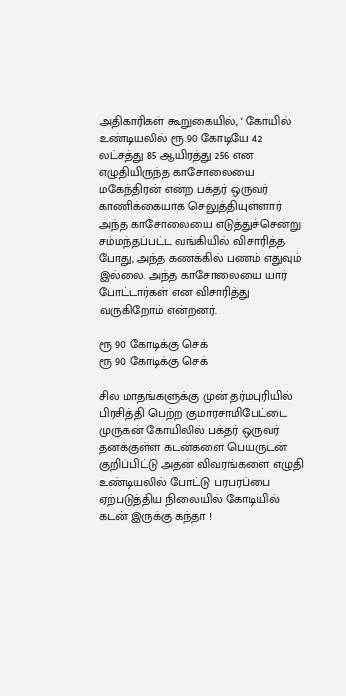அதிகாரிகள் கூறுகையில், ‘ கோயில் உண்டியலில் ரூ.90 கோடியே 42 லட்சத்து 85 ஆயிரத்து 256 என எழுதியிருந்த காசோலையை மகேந்திரன் என்ற பக்தர் ஒருவர் காணிக்கையாக செலுத்தியுள்ளார் அந்த காசோலையை எடுத்துச்சென்று சம்மந்தப்பட்ட வங்கியில் விசாரித்த போது, அந்த கணக்கில் பணம் எதுவும் இல்லை. அந்த காசோலையை யார் போட்டார்கள் என விசாரித்து வருகிறோம் என்றனர்.

ரூ 90 கோடிக்கு செக்
ரூ 90 கோடிக்கு செக்

சில மாதங்களுக்கு முன் தர்மபுரியில் பிரசித்தி பெற்ற குமாரசாமிபேட்டை முருகன் கோயிலில் பக்தர் ஒருவர் தனக்குள்ள கடன்களை பெயருடன் குறிப்பிட்டு அதன் விவரங்களை எழுதி உண்டியலில் போட்டு பரபரப்பை ஏற்படுத்திய நிலையில் கோடியில் கடன் இருக்கு கந்தா !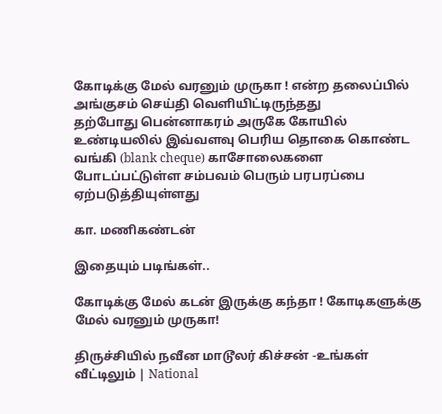கோடிக்கு மேல் வரனும் முருகா ! என்ற தலைப்பில் அங்குசம் செய்தி வெளியிட்டிருந்தது
தற்போது பென்னாகரம் அருகே கோயில் உண்டியலில் இவ்வளவு பெரிய தொகை கொண்ட வங்கி (blank cheque) காசோலைகளை போடப்பட்டுள்ள சம்பவம் பெரும் பரபரப்பை ஏற்படுத்தியுள்ளது

கா. மணிகண்டன்

இதையும் படிங்கள்..

கோடிக்கு மேல் கடன் இருக்கு கந்தா ! கோடிகளுக்கு மேல் வரனும் முருகா!

திருச்சியில் நவீன மாடூலர் கிச்சன் -உங்கள் வீட்டிலும் | National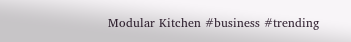Modular Kitchen #business #trending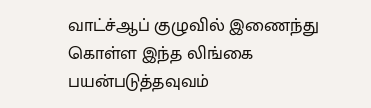வாட்ச்ஆப் குழுவில் இணைந்து கொள்ள இந்த லிங்கை பயன்படுத்தவுவம்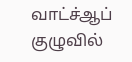வாட்ச்ஆப் குழுவில்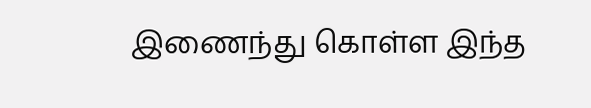இணைந்து கொள்ள இந்த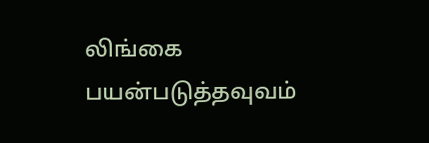லிங்கை பயன்படுத்தவுவம்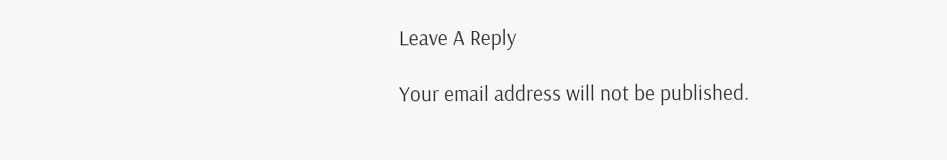Leave A Reply

Your email address will not be published.